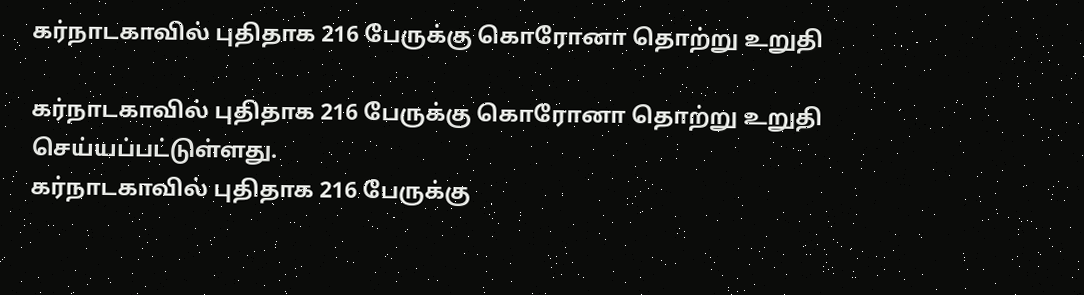கர்நாடகாவில் புதிதாக 216 பேருக்கு கொரோனா தொற்று உறுதி

கர்நாடகாவில் புதிதாக 216 பேருக்கு கொரோனா தொற்று உறுதி செய்யப்பட்டுள்ளது.
கர்நாடகாவில் புதிதாக 216 பேருக்கு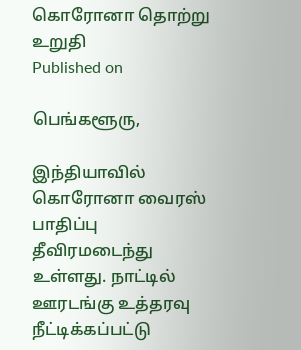கொரோனா தொற்று உறுதி
Published on

பெங்களூரு,

இந்தியாவில் கொரோனா வைரஸ் பாதிப்பு தீவிரமடைந்து உள்ளது. நாட்டில் ஊரடங்கு உத்தரவு நீட்டிக்கப்பட்டு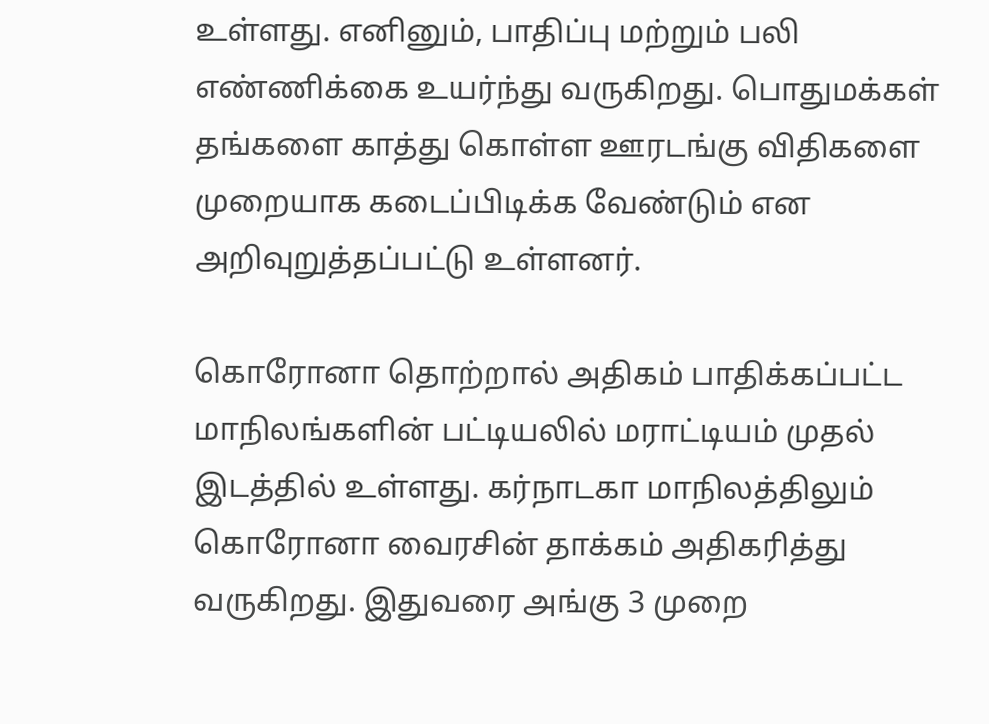உள்ளது. எனினும், பாதிப்பு மற்றும் பலி எண்ணிக்கை உயர்ந்து வருகிறது. பொதுமக்கள் தங்களை காத்து கொள்ள ஊரடங்கு விதிகளை முறையாக கடைப்பிடிக்க வேண்டும் என அறிவுறுத்தப்பட்டு உள்ளனர்.

கொரோனா தொற்றால் அதிகம் பாதிக்கப்பட்ட மாநிலங்களின் பட்டியலில் மராட்டியம் முதல் இடத்தில் உள்ளது. கர்நாடகா மாநிலத்திலும் கொரோனா வைரசின் தாக்கம் அதிகரித்து வருகிறது. இதுவரை அங்கு 3 முறை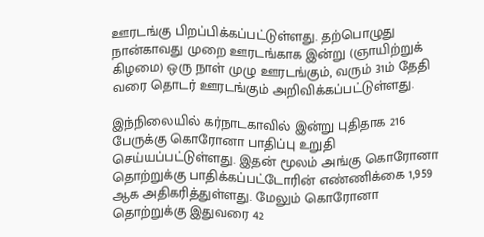ஊரடங்கு பிறப்பிக்கப்பட்டுள்ளது. தற்பொழுது நான்காவது முறை ஊரடங்காக இன்று (ஞாயிற்றுக் கிழமை) ஒரு நாள் முழு ஊரடங்கும், வரும் 31ம் தேதி வரை தொடர் ஊரடங்கும் அறிவிக்கப்பட்டுள்ளது.

இந்நிலையில் கர்நாடகாவில் இன்று புதிதாக 216 பேருக்கு கொரோனா பாதிப்பு உறுதி செய்யப்பட்டுள்ளது. இதன் மூலம் அங்கு கொரோனா தொற்றுக்கு பாதிக்கப்பட்டோரின் எண்ணிக்கை 1,959 ஆக அதிகரித்துள்ளது. மேலும் கொரோனா தொற்றுக்கு இதுவரை 42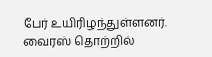பேர் உயிரிழந்துள்ளனர். வைரஸ் தொற்றில்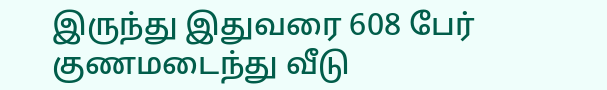இருந்து இதுவரை 608 பேர் குணமடைந்து வீடு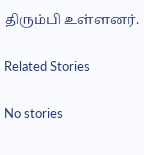திரும்பி உள்ளனர்.

Related Stories

No stories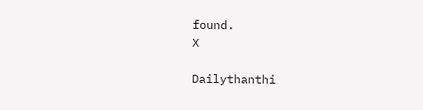found.
X

Dailythanthi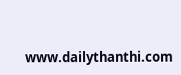www.dailythanthi.com